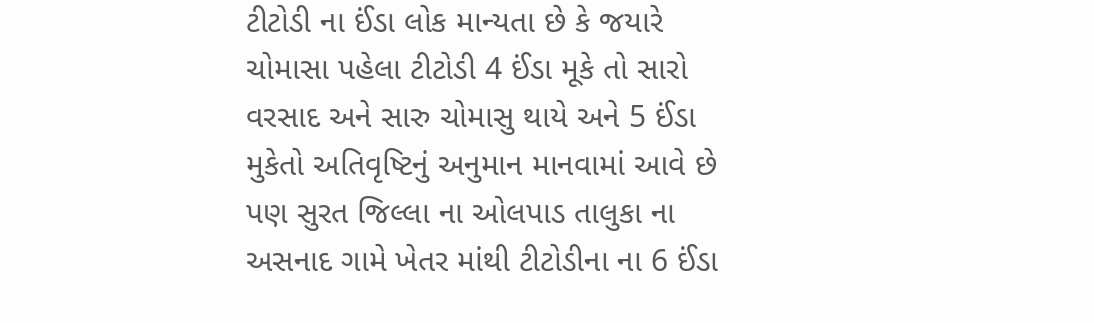ટીટોડી ના ઈંડા લોક માન્યતા છે કે જયારે ચોમાસા પહેલા ટીટોડી 4 ઈંડા મૂકે તો સારો વરસાદ અને સારુ ચોમાસુ થાયે અને 5 ઈંડા મુકેતો અતિવૃષ્ટિનું અનુમાન માનવામાં આવે છે પણ સુરત જિલ્લા ના ઓલપાડ તાલુકા ના અસનાદ ગામે ખેતર માંથી ટીટોડીના ના 6 ઈંડા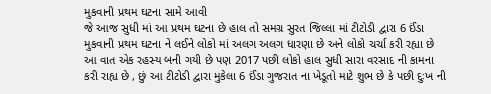મુકવાની પ્રથમ ઘટના સામે આવી
જે આજ સુધી માં આ પ્રથમ ઘટના છે હાલ તો સમગ્ર સુરત જિલ્લા માં ટીટોડી દ્વારા 6 ઈંડા મુકવાની પ્રથમ ઘટના ને લઈને લોકો માં અલગ અલગ ધારણા છે અને લોકો ચર્ચા કરી રહ્યા છે આ વાત એક રહસ્ય બની ગયી છે પણ 2017 પછી લોકો હાલ સુધી સારા વરસાદ ની કામના કરી રાહ્ય છે , છું આ ટીટોડી દ્વારા મુકેલા 6 ઈંડા ગુજરાત ના ખેડૂતો માટે શુભ છે કે પછી દુઃખ ની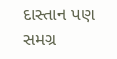દાસ્તાન પણ સમગ્ર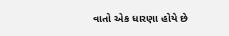વાતો એક ધારણા હોયે છે